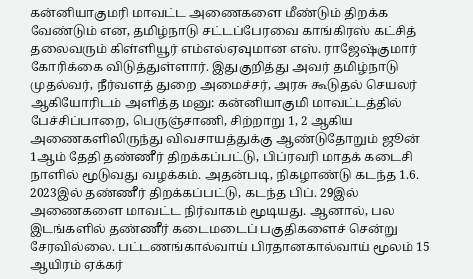கன்னியாகுமரி மாவட்ட அணைகளை மீண்டும் திறக்க வேண்டும் என, தமிழ்நாடு சட்டப்பேரவை காங்கிரஸ் கட்சித் தலைவரும் கிள்ளியூர் எம்எல்ஏவுமான எஸ். ராஜேஷ்குமார் கோரிக்கை விடுத்துள்ளார். இதுகுறித்து அவர் தமிழ்நாடு முதல்வர், நீர்வளத் துறை அமைச்சர், அரசு கூடுதல் செயலர் ஆகியோரிடம் அளித்த மனு: கன்னியாகுமி மாவட்டத்தில் பேச்சிப்பாறை, பெருஞ்சாணி, சிற்றாறு 1, 2 ஆகிய அணைகளிலிருந்து விவசாயத்துக்கு ஆண்டுதோறும் ஜூன் 1ஆம் தேதி தண்ணீர் திறக்கப்பட்டு, பிப்ரவரி மாதக் கடைசி நாளில் மூடுவது வழக்கம். அதன்படி, நிகழாண்டு கடந்த 1.6. 2023இல் தண்ணீர் திறக்கப்பட்டு, கடந்த பிப். 29இல் அணைகளை மாவட்ட நிர்வாகம் மூடியது. ஆனால், பல இடங்களில் தண்ணீர் கடைமடைப் பகுதிகளைச் சென்று சேரவில்லை. பட்டணங்கால்வாய் பிரதானகால்வாய் மூலம் 15 ஆயிரம் ஏக்கர்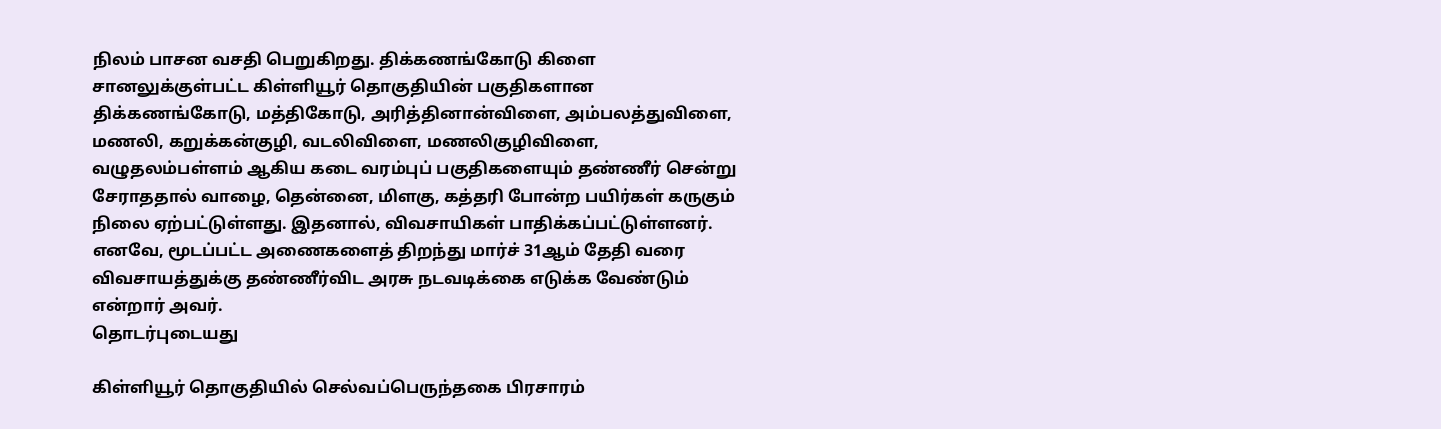நிலம் பாசன வசதி பெறுகிறது. திக்கணங்கோடு கிளை சானலுக்குள்பட்ட கிள்ளியூர் தொகுதியின் பகுதிகளான திக்கணங்கோடு, மத்திகோடு, அரித்தினான்விளை, அம்பலத்துவிளை, மணலி, கறுக்கன்குழி, வடலிவிளை, மணலிகுழிவிளை, வழுதலம்பள்ளம் ஆகிய கடை வரம்புப் பகுதிகளையும் தண்ணீர் சென்று சேராததால் வாழை, தென்னை, மிளகு, கத்தரி போன்ற பயிர்கள் கருகும் நிலை ஏற்பட்டுள்ளது. இதனால், விவசாயிகள் பாதிக்கப்பட்டுள்ளனர். எனவே, மூடப்பட்ட அணைகளைத் திறந்து மார்ச் 31ஆம் தேதி வரை விவசாயத்துக்கு தண்ணீர்விட அரசு நடவடிக்கை எடுக்க வேண்டும் என்றார் அவர்.
தொடர்புடையது

கிள்ளியூர் தொகுதியில் செல்வப்பெருந்தகை பிரசாரம்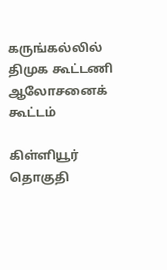கருங்கல்லில் திமுக கூட்டணி ஆலோசனைக் கூட்டம்

கிள்ளியூர் தொகுதி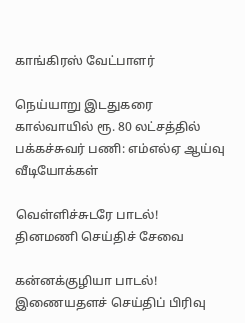காங்கிரஸ் வேட்பாளர்

நெய்யாறு இடதுகரை கால்வாயில் ரூ. 80 லட்சத்தில் பக்கச்சுவர் பணி: எம்எல்ஏ ஆய்வு
வீடியோக்கள்

வெள்ளிச்சுடரே பாடல்!
தினமணி செய்திச் சேவை

கன்னக்குழியா பாடல்!
இணையதளச் செய்திப் பிரிவு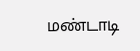மண்டாடி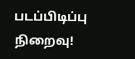படப்பிடிப்பு நிறைவு!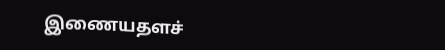இணையதளச்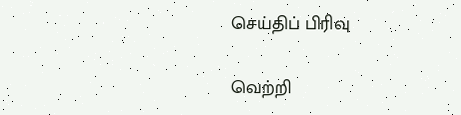செய்திப் பிரிவு

வெற்றி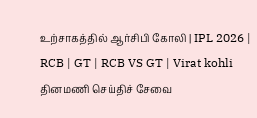உற்சாகத்தில் ஆர்சிபி கோலி | IPL 2026 | RCB | GT | RCB VS GT | Virat kohli
தினமணி செய்திச் சேவை